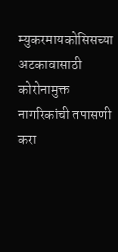म्युकरमायकोसिसच्या अटकावासाठी कोरोनामुक्त नागरिकांची तपासणी करा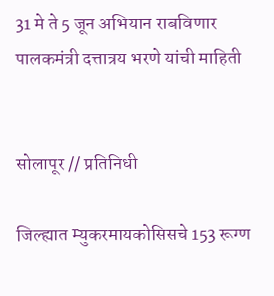31 मे ते 5 जून अभियान राबविणार पालकमंत्री दत्तात्रय भरणे यांची माहिती


सोलापूर // प्रतिनिधी

जिल्ह्यात म्युकरमायकोसिसचे 153 रूग्ण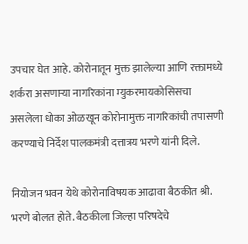उपचार घेत आहे. कोरोनातून मुक्त झालेल्या आणि रक्तामध्ये शर्करा असणाऱ्या नागरिकांना म्युकरमायकोसिसचा असलेला धोका ओळखून कोरोनामुक्त नागरिकांची तपासणी करण्याचे निर्देश पालकमंत्री दत्तात्रय भरणे यांनी दिले.

नियोजन भवन येथे कोरोनाविषयक आढावा बैठकीत श्री. भरणे बोलत होते. बैठकीला जिल्हा परिषदेचे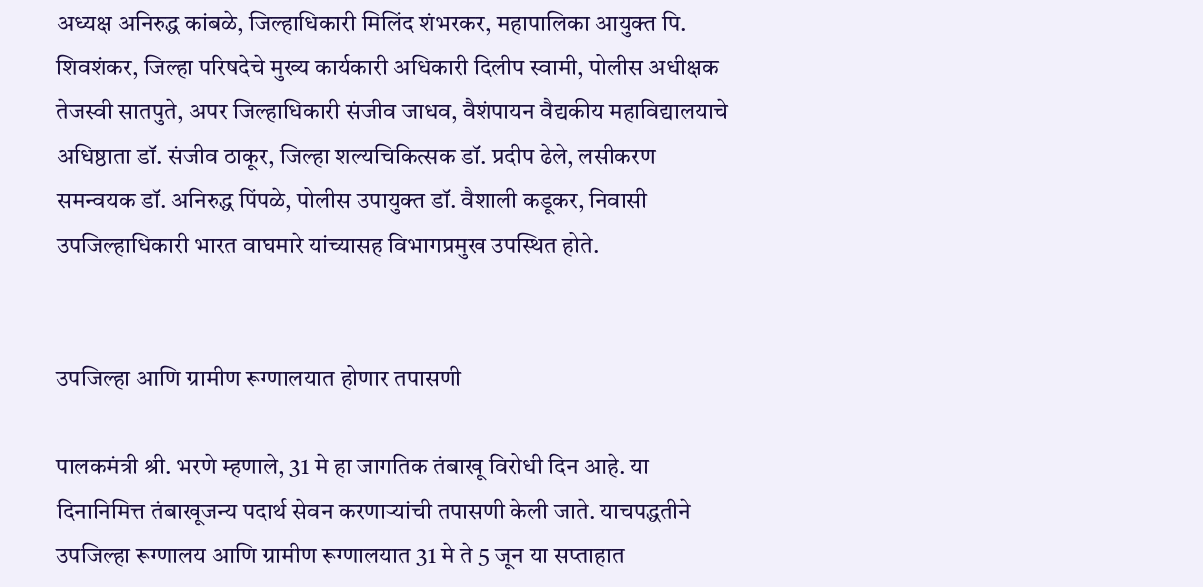अध्यक्ष अनिरुद्ध कांबळे, जिल्हाधिकारी मिलिंद शंभरकर, महापालिका आयुक्त पि. शिवशंकर, जिल्हा परिषदेचे मुख्य कार्यकारी अधिकारी दिलीप स्वामी, पोलीस अधीक्षक तेजस्वी सातपुते, अपर जिल्हाधिकारी संजीव जाधव, वैशंपायन वैद्यकीय महाविद्यालयाचे अधिष्ठाता डॉ. संजीव ठाकूर, जिल्हा शल्यचिकित्सक डॉ. प्रदीप ढेले, लसीकरण समन्वयक डॉ. अनिरुद्ध पिंपळे, पोलीस उपायुक्त डॉ. वैशाली कडूकर, निवासी उपजिल्हाधिकारी भारत वाघमारे यांच्यासह विभागप्रमुख उपस्थित होते.


उपजिल्हा आणि ग्रामीण रूग्णालयात होणार तपासणी

पालकमंत्री श्री. भरणे म्हणाले, 31 मे हा जागतिक तंबाखू विरोधी दिन आहे. या दिनानिमित्त तंबाखूजन्य पदार्थ सेवन करणाऱ्यांची तपासणी केली जाते. याचपद्धतीने उपजिल्हा रूग्णालय आणि ग्रामीण रूग्णालयात 31 मे ते 5 जून या सप्ताहात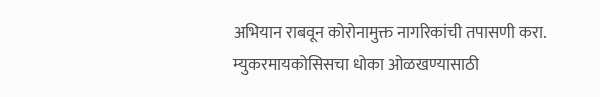अभियान राबवून कोरोनामुक्त नागरिकांची तपासणी करा. म्युकरमायकोसिसचा धोका ओळखण्यासाठी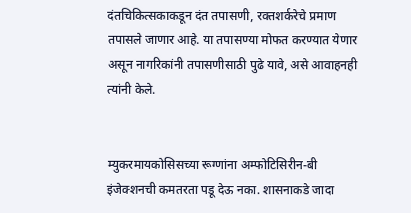दंतचिकित्सकाकडून दंत तपासणी, रक्तशर्करेचे प्रमाण तपासले जाणार आहे. या तपासण्या मोफत करण्यात येणार असून नागरिकांनी तपासणीसाठी पुढे यावे, असे आवाहनही त्यांनी केले.


म्युकरमायकोसिसच्या रूग्णांना अम्फोटिसिरीन-बी इंजेक्शनची कमतरता पडू देऊ नका. शासनाकडे जादा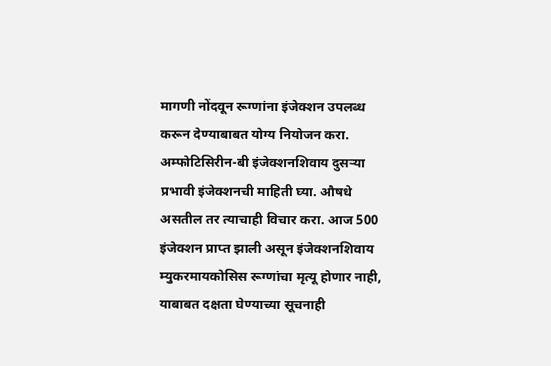मागणी नोंदवून रूग्णांना इंजेक्शन उपलब्ध करून देण्याबाबत योग्य नियोजन करा. अम्फोटिसिरीन-बी इंजेक्शनशिवाय दुसऱ्या प्रभावी इंजेक्शनची माहिती घ्या. औषधे असतील तर त्याचाही विचार करा. आज 500 इंजेक्शन प्राप्त झाली असून इंजेक्शनशिवाय म्युकरमायकोसिस रूग्णांचा मृत्यू होणार नाही, याबाबत दक्षता घेण्याच्या सूचनाही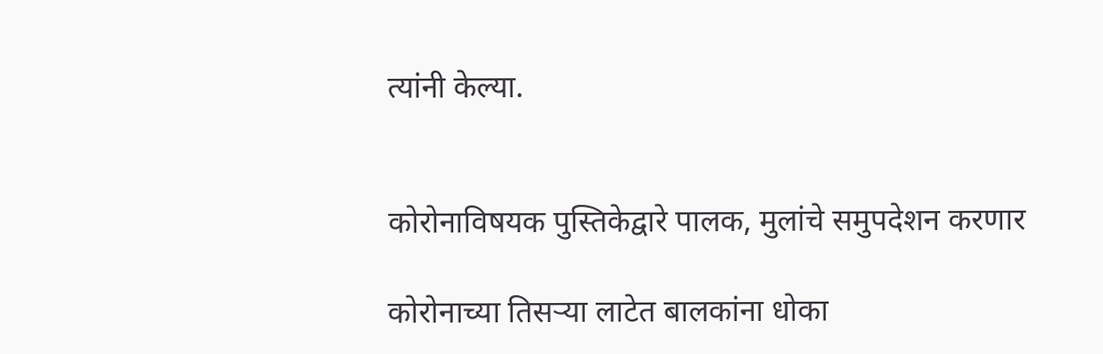त्यांनी केल्या.


कोरोनाविषयक पुस्तिकेद्वारे पालक, मुलांचे समुपदेशन करणार

कोरोनाच्या तिसऱ्या लाटेत बालकांना धोका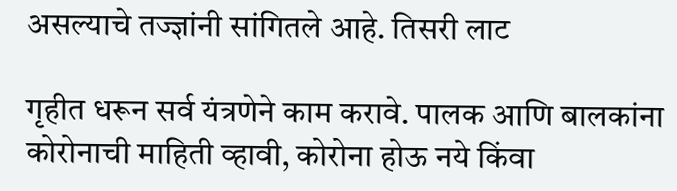असल्याचे तज्ज्ञांनी सांगितले आहे. तिसरी लाट

गृहीत धरून सर्व यंत्रणेने काम करावे. पालक आणि बालकांना कोरोनाची माहिती व्हावी, कोरोना होऊ नये किंवा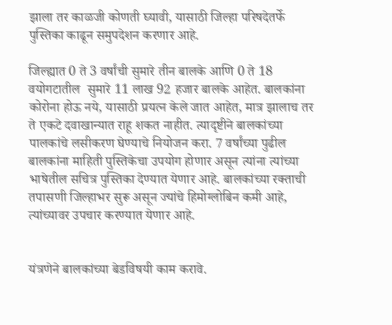झाला तर काळजी कोणती घ्यावी, यासाठी जिल्हा परिषदेतर्फे पुस्तिका काढून समुपदेशन करणार आहे.

जिल्ह्यात 0 ते 3 वर्षांची सुमारे तीन बालके आणि 0 ते 18 वयोगटातील  सुमारे 11 लाख 92 हजार बालके आहेत. बालकांना कोरोना होऊ नये, यासाठी प्रयत्न केले जात आहेत, मात्र झालाच तर ते एकटे दवाखान्यात राहू शकत नाहीत. त्यादृष्टीने बालकांच्या पालकांचे लसीकरण घेण्याचे नियोजन करा. 7 वर्षांच्या पुढील बालकांना माहिती पुस्तिकेचा उपयोग होणार असून त्यांना त्यांच्या भाषेतील सचित्र पुस्तिका देण्यात येणार आहे. बालकांच्या रक्ताची तपासणी जिल्हाभर सुरू असून ज्यांचे हिमोग्लोबिन कमी आहे, त्यांच्यावर उपचार करण्यात येणार आहे.


यंत्रणेने बालकांच्या बेडविषयी काम करावे.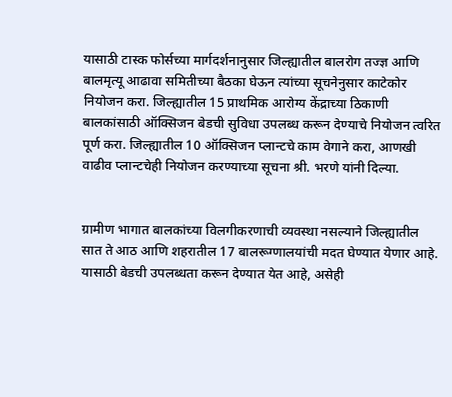यासाठी टास्क फोर्सच्या मार्गदर्शनानुसार जिल्ह्यातील बालरोग तज्ज्ञ आणि बालमृत्यू आढावा समितीच्या बैठका घेऊन त्यांच्या सूचनेनुसार काटेकोर नियोजन करा. जिल्ह्यातील 15 प्राथमिक आरोग्य केंद्राच्या ठिकाणी बालकांसाठी ऑक्सिजन बेडची सुविधा उपलब्ध करून देण्याचे नियोजन त्वरित पूर्ण करा. जिल्ह्यातील 10 ऑक्सिजन प्लान्टचे काम वेगाने करा, आणखी वाढीव प्लान्टचेही नियोजन करण्याच्या सूचना श्री. भरणे यांनी दिल्या.


ग्रामीण भागात बालकांच्या विलगीकरणाची व्यवस्था नसल्याने जिल्ह्यातील सात ते आठ आणि शहरातील 17 बालरूग्णालयांची मदत घेण्यात येणार आहे. यासाठी बेडची उपलब्धता करून देण्यात येत आहे, असेही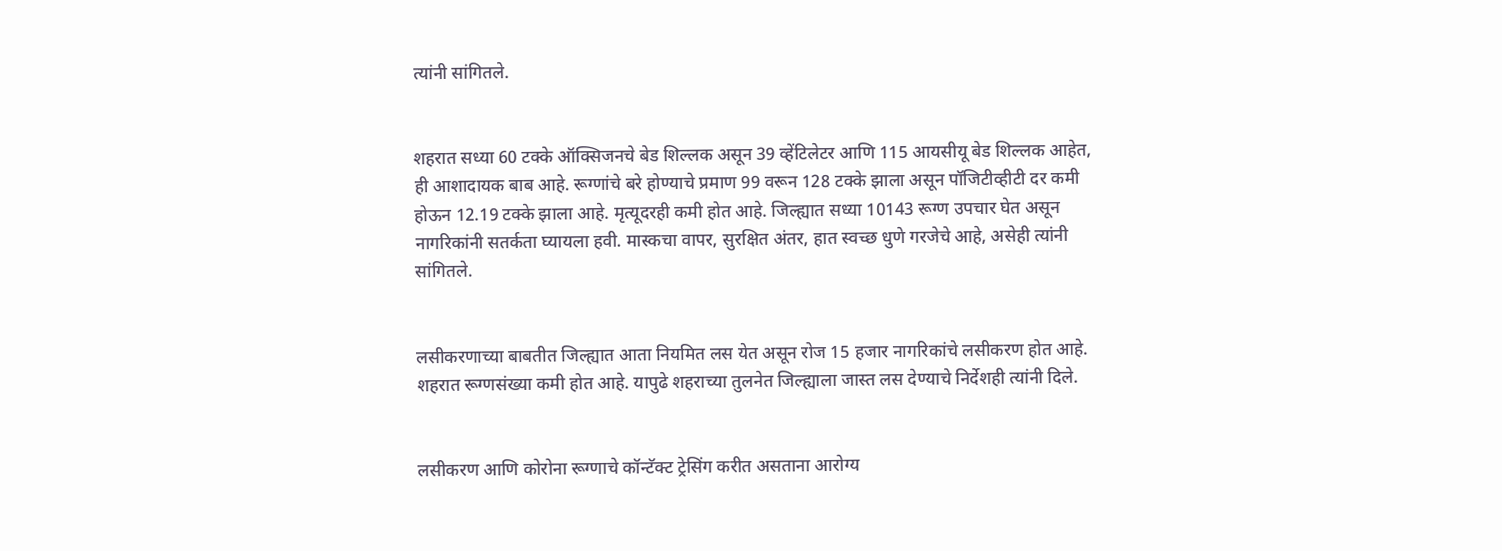त्यांनी सांगितले.


शहरात सध्या 60 टक्के ऑक्सिजनचे बेड शिल्लक असून 39 व्हेंटिलेटर आणि 115 आयसीयू बेड शिल्लक आहेत, ही आशादायक बाब आहे. रूग्णांचे बरे होण्याचे प्रमाण 99 वरून 128 टक्के झाला असून पॉजिटीव्हीटी दर कमी होऊन 12.19 टक्के झाला आहे. मृत्यूदरही कमी होत आहे. जिल्ह्यात सध्या 10143 रूग्ण उपचार घेत असून नागरिकांनी सतर्कता घ्यायला हवी. मास्कचा वापर, सुरक्षित अंतर, हात स्वच्छ धुणे गरजेचे आहे, असेही त्यांनी सांगितले.


लसीकरणाच्या बाबतीत जिल्ह्यात आता नियमित लस येत असून रोज 15 हजार नागरिकांचे लसीकरण होत आहे. शहरात रूग्णसंख्या कमी होत आहे. यापुढे शहराच्या तुलनेत जिल्ह्याला जास्त लस देण्याचे निर्देशही त्यांनी दिले.


लसीकरण आणि कोरोना रूग्णाचे कॉन्टॅक्ट ट्रेसिंग करीत असताना आरोग्य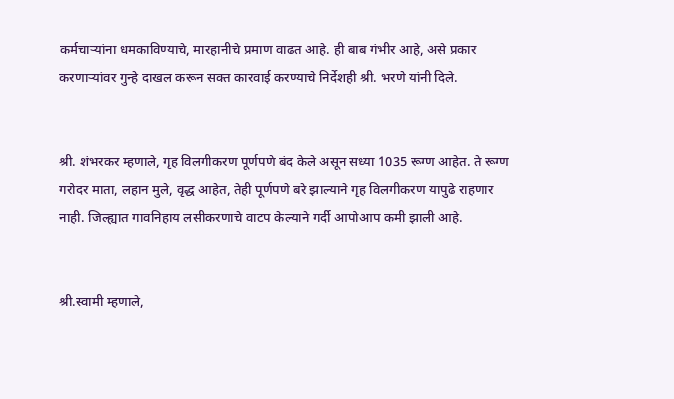कर्मचाऱ्यांना धमकाविण्याचे, मारहानीचे प्रमाण वाढत आहे. ही बाब गंभीर आहे, असे प्रकार करणाऱ्यांवर गुन्हे दाखल करून सक्त कारवाई करण्याचे निर्देशही श्री. भरणे यांनी दिले.


श्री. शंभरकर म्हणाले, गृह विलगीकरण पूर्णपणे बंद केले असून सध्या 1035 रूग्ण आहेत. ते रूग्ण गरोदर माता, लहान मुले, वृद्ध आहेत, तेही पूर्णपणे बरे झाल्याने गृह विलगीकरण यापुढे राहणार नाही. जिल्ह्यात गावनिहाय लसीकरणाचे वाटप केल्याने गर्दी आपोआप कमी झाली आहे.


श्री.स्वामी म्हणाले,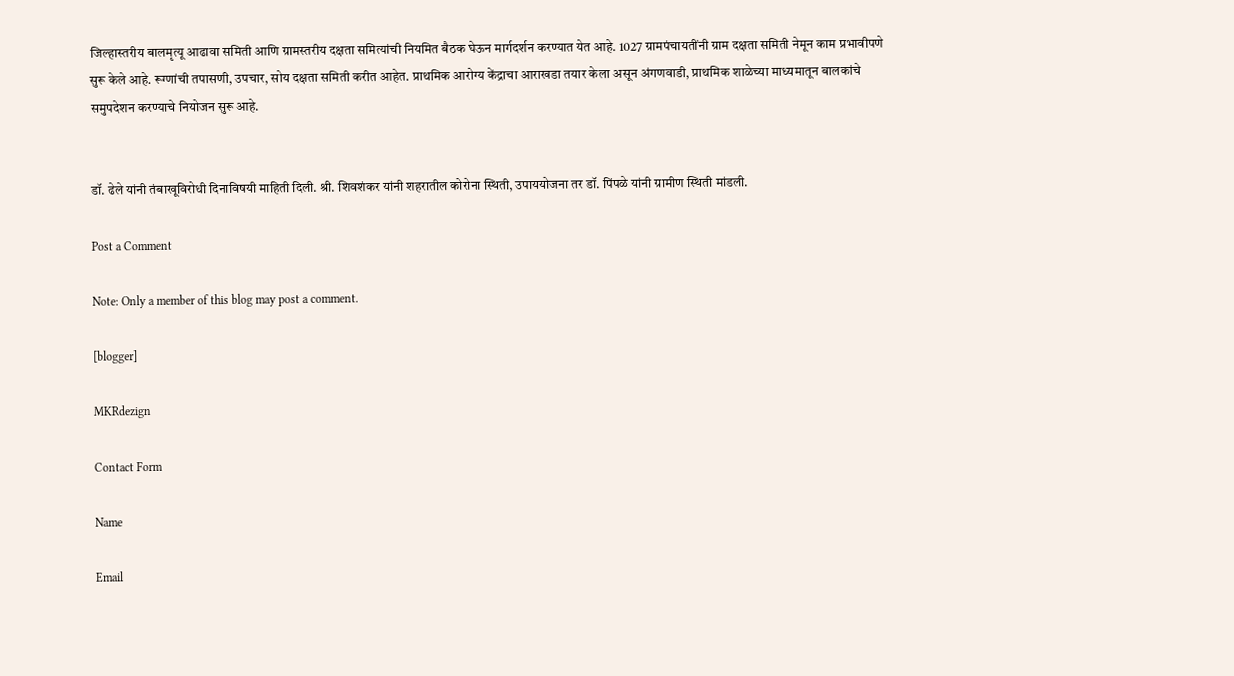जिल्हास्तरीय बालमृत्यू आढावा समिती आणि ग्रामस्तरीय दक्षता समित्यांची नियमित बैठक घेऊन मार्गदर्शन करण्यात येत आहे. 1027 ग्रामपंचायतींनी ग्राम दक्षता समिती नेमून काम प्रभावीपणे सुरू केले आहे. रूग्णांची तपासणी, उपचार, सोय दक्षता समिती करीत आहेत. प्राथमिक आरोग्य केंद्राचा आराखडा तयार केला असून अंगणवाडी, प्राथमिक शाळेच्या माध्यमातून बालकांचे समुपदेशन करण्याचे नियोजन सुरू आहे.


डॉ. ढेले यांनी तंबाखूविरोधी दिनाविषयी माहिती दिली. श्री. शिवशंकर यांनी शहरातील कोरोना स्थिती, उपाययोजना तर डॉ. पिंपळे यांनी ग्रामीण स्थिती मांडली.

Post a Comment

Note: Only a member of this blog may post a comment.

[blogger]

MKRdezign

Contact Form

Name

Email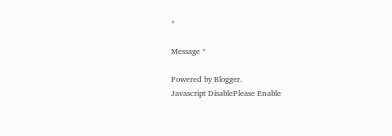*

Message *

Powered by Blogger.
Javascript DisablePlease Enable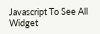Javascript To See All Widget